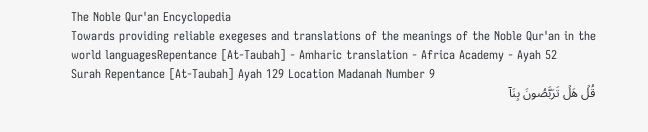The Noble Qur'an Encyclopedia
Towards providing reliable exegeses and translations of the meanings of the Noble Qur'an in the world languagesRepentance [At-Taubah] - Amharic translation - Africa Academy - Ayah 52
Surah Repentance [At-Taubah] Ayah 129 Location Madanah Number 9
قُلۡ هَلۡ تَرَبَّصُونَ بِنَآ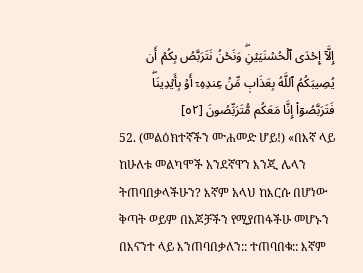إِلَّآ إِحۡدَى ٱلۡحُسۡنَيَيۡنِۖ وَنَحۡنُ نَتَرَبَّصُ بِكُمۡ أَن يُصِيبَكُمُ ٱللَّهُ بِعَذَابٖ مِّنۡ عِندِهِۦٓ أَوۡ بِأَيۡدِينَاۖ فَتَرَبَّصُوٓاْ إِنَّا مَعَكُم مُّتَرَبِّصُونَ [٥٢]
52. (መልዕክተኛችን ሙሐመድ ሆይ!) «በእኛ ላይ ከሁለቱ መልካሞች አንደኛዋን እንጂ ሌላን ትጠባበቃላችሁን? እኛም አላህ ከእርሱ በሆነው ቅጣት ወይም በእጆቻችን የሚያጠፋችሁ መሆኑን በእናንተ ላይ እንጠባበቃለን:: ተጠባበቁ:: እኛም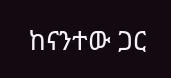ከናንተው ጋር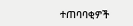ተጠባባቂዎች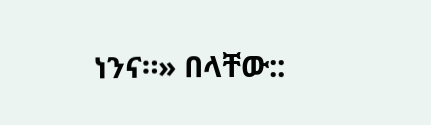ነንና።» በላቸው::